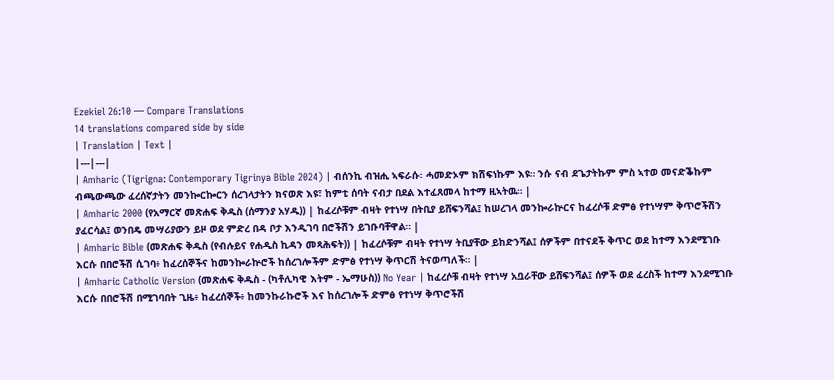Ezekiel 26:10 — Compare Translations
14 translations compared side by side
| Translation | Text |
|---|---|
| Amharic (Tigrigna: Contemporary Tigrinya Bible 2024) | ብሰንኪ ብዝሒ ኣፍራሱ፡ ሓመድኦም ክሽፍነኩም እዩ። ንሱ ናብ ደጌታትኩም ምስ ኣተወ መናድቕኩም ብጫውጫው ፈረሰኛታትን መንኰርኰርን ሰረገላታትን ክናወጽ እዩ፣ ከምቲ ሰባት ናብታ በደል እተፈጸመላ ከተማ ዚኣትዉ። |
| Amharic 2000 (የአማርኛ መጽሐፍ ቅዱስ (ሰማንያ አሃዱ)) | ከፈረሶቹም ብዛት የተነሣ በትቢያ ይሸፍንሻል፤ ከሠረገላ መንኰራኵርና ከፈረሶቹ ድምፅ የተነሣም ቅጥሮችሽን ያፈርሳል፤ ወንበዴ መሣሪያውን ይዞ ወደ ምድረ በዳ ቦታ እንዲገባ በሮችሽን ይገቡባቸዋል። |
| Amharic Bible (መጽሐፍ ቅዱስ (የብሉይና የሐዲስ ኪዳን መጻሕፍት)) | ከፈረሶቹም ብዛት የተነሣ ትቢያቸው ይከድንሻል፤ ሰዎችም በተናደች ቅጥር ወደ ከተማ እንደሚገቡ እርሱ በበሮችሽ ሲገባ፥ ከፈረሰኞችና ከመንኰራኵሮች ከሰረገሎችም ድምፅ የተነሣ ቅጥርሽ ትናወጣለች። |
| Amharic Catholic Version (መጽሐፍ ቅዱስ - (ካቶሊካዊ እትም - ኤማሁስ)) No Year | ከፈረሶቹ ብዛት የተነሣ አቧራቸው ይሸፍንሻል፤ ሰዎች ወደ ፈረስች ከተማ እንደሚገቡ እርሱ በበሮችሽ በሚገባበት ጊዜ፥ ከፈረሰኞች፥ ከመንኩራኩሮች እና ከሰረገሎች ድምፅ የተነሣ ቅጥሮችሽ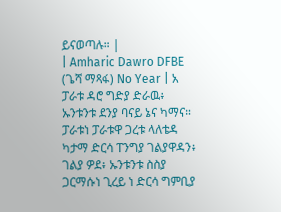ይናወጣሉ። |
| Amharic Dawro DFBE (ጌሻ ማጻፋ) No Year | አ ፓራቱ ዳሮ ግድያ ድራዉ፥ ኡንቱንቱ ደንያ ባናይ ኔና ካማና። ፓራቱነ ፓራቱዋ ጋረቱ ላለቴዳ ካታማ ድርሳ ፐንግያ ገልያዋዳን፥ ገልያ ዎደ፥ ኡንቱንቱ ስስያ ጋርማሱነ ጊረይ ነ ድርሳ ግምቢያ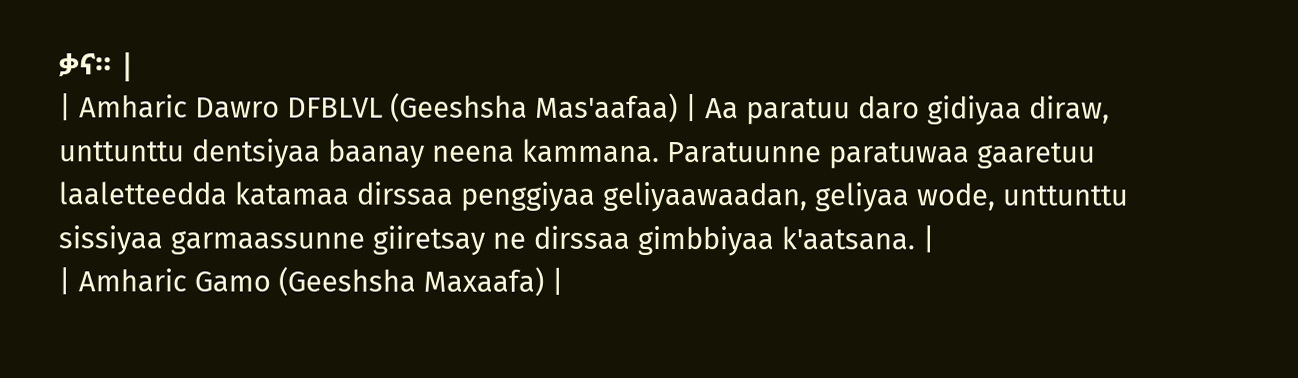ቃና። |
| Amharic Dawro DFBLVL (Geeshsha Mas'aafaa) | Aa paratuu daro gidiyaa diraw, unttunttu dentsiyaa baanay neena kammana. Paratuunne paratuwaa gaaretuu laaletteedda katamaa dirssaa penggiyaa geliyaawaadan, geliyaa wode, unttunttu sissiyaa garmaassunne giiretsay ne dirssaa gimbbiyaa k'aatsana. |
| Amharic Gamo (Geeshsha Maxaafa) |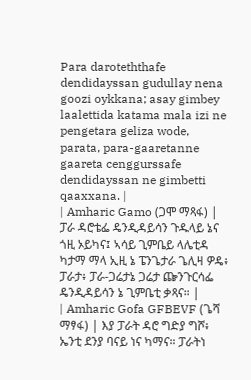Para daroteththafe dendidayssan gudullay nena goozi oykkana; asay gimbey laalettida katama mala izi ne pengetara geliza wode, parata, para-gaaretanne gaareta cenggurssafe dendidayssan ne gimbetti qaaxxana. |
| Amharic Gamo (ጋሞ ማጻፋ) | ፓራ ዳሮቴፌ ዴንዲዳይሳን ጉዱላይ ኔና ጎዚ ኦይካና፤ ኣሳይ ጊምቤይ ላሌቲዳ ካታማ ማላ ኢዚ ኔ ፔንጌታራ ጌሊዛ ዎዴ፥ ፓራታ፥ ፓራ-ጋሬታኔ ጋሬታ ጬንጉርሳፌ ዴንዲዳይሳን ኔ ጊምቤቲ ቃጻና። |
| Amharic Gofa GFBEVF (ጌሻ ማፃፋ) | እያ ፓራት ዳሮ ግድያ ግሾ፥ ኤንቲ ደንያ ባናይ ነና ካማና። ፓራትነ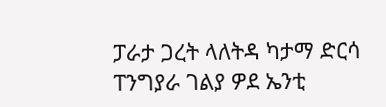ፓራታ ጋረት ላለትዳ ካታማ ድርሳ ፐንግያራ ገልያ ዎደ ኤንቲ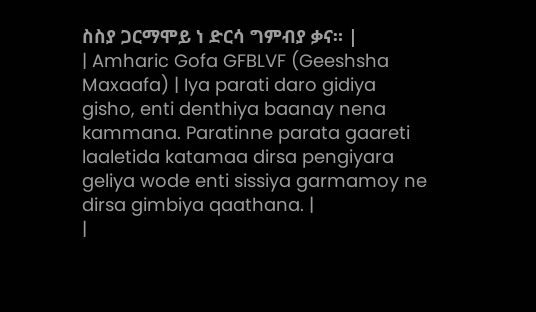ስስያ ጋርማሞይ ነ ድርሳ ግምብያ ቃና። |
| Amharic Gofa GFBLVF (Geeshsha Maxaafa) | Iya parati daro gidiya gisho, enti denthiya baanay nena kammana. Paratinne parata gaareti laaletida katamaa dirsa pengiyara geliya wode enti sissiya garmamoy ne dirsa gimbiya qaathana. |
|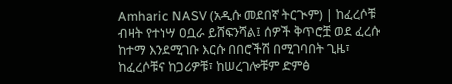Amharic NASV (አዲሱ መደበኛ ትርጒም) | ከፈረሶቹ ብዛት የተነሣ ዐቧራ ይሸፍንሻል፤ ሰዎች ቅጥሮቿ ወደ ፈረሱ ከተማ እንደሚገቡ እርሱ በበሮችሽ በሚገባበት ጊዜ፣ ከፈረሶቹና ከጋሪዎቹ፣ ከሠረገሎቹም ድምፅ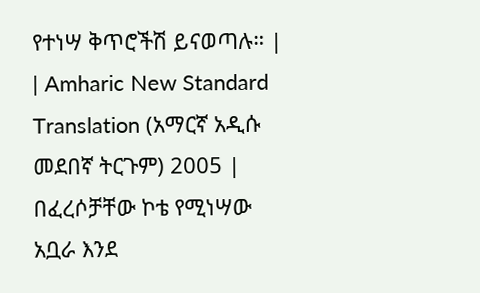የተነሣ ቅጥሮችሽ ይናወጣሉ። |
| Amharic New Standard Translation (አማርኛ አዲሱ መደበኛ ትርጉም) 2005 | በፈረሶቻቸው ኮቴ የሚነሣው አቧራ እንደ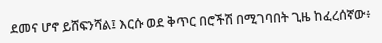ደመና ሆኖ ይሸፍንሻል፤ እርሱ ወደ ቅጥር በሮችሽ በሚገባበት ጊዜ ከፈረሰኛው፥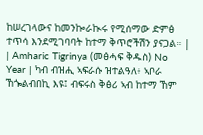ከሠረገላውና ከመንኰራኲሩ የሚሰማው ድምፅ ተጥሳ እንደሚገባባት ከተማ ቅጥሮችሽን ያናጋል። |
| Amharic Tigrinya (መፅሓፍ ቅዱስ) No Year | ካብ ብዝሒ ኣፍራሱ ዝተልዓለ፥ ኣቦራ ኸጐልብበኪ እዩ፤ ብፍሩስ ቅፅሪ ኣብ ከተማ ኸም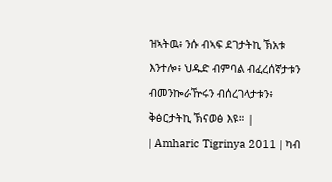ዝኣትዉ፥ ንሱ ብኣፍ ደገታትኪ ኽአቱ እንተሎ፥ ህዱድ ብምባል ብፈረሰኛታቱን ብመንኰራዅሩን ብሰረገላታቱን፥ ቅፅርታትኪ ኽናወፅ እዩ። |
| Amharic Tigrinya 2011 | ካብ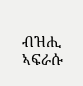ብዝሒ ኣፍራሱ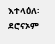እተላዕለ፡ ደሮናኦም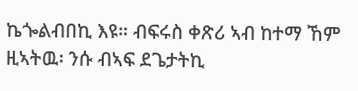ኬጐልብበኪ እዩ። ብፍሩስ ቀጽሪ ኣብ ከተማ ኸም ዚኣትዉ፡ ንሱ ብኣፍ ደጌታትኪ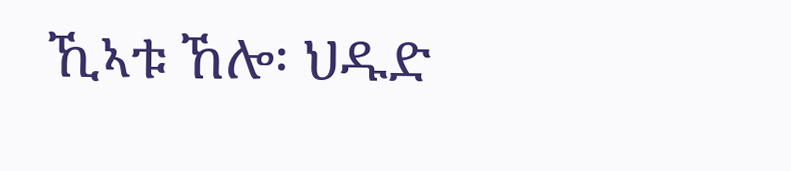ኺኣቱ ኸሎ፡ ህዱድ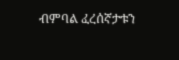ብምባል ፈረሰኛታቱን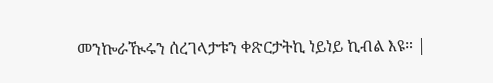መንኰራዂሩን ሰረገላታቱን ቀጽርታትኪ ነይነይ ኪብል እዩ። |